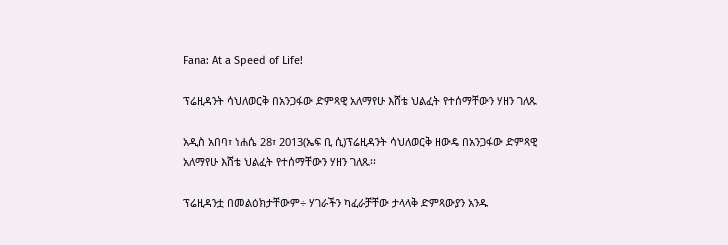Fana: At a Speed of Life!

ፕሬዚዳንት ሳህለወርቅ በአንጋፋው ድምጻዊ አለማየሁ እሸቴ ህልፈት የተሰማቸውን ሃዘን ገለጹ

አዲስ አበባ፣ ነሐሴ 28፣ 2013(ኤፍ ቢ ሲ)ፕሬዚዳንት ሳህለወርቅ ዘውዴ በአንጋፋው ድምጻዊ አለማየሁ እሸቴ ህልፈት የተሰማቸውን ሃዘን ገለጹ፡፡

ፕሬዚዳንቷ በመልዕክታቸውም÷ ሃገራችን ካፈራቻቸው ታላላቅ ድምጻውያን አንዱ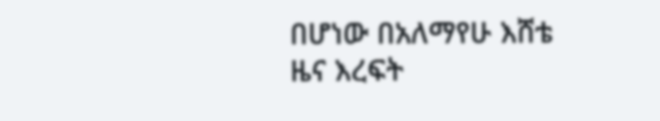በሆነው በአለማየሁ እሸቴ ዜና እረፍት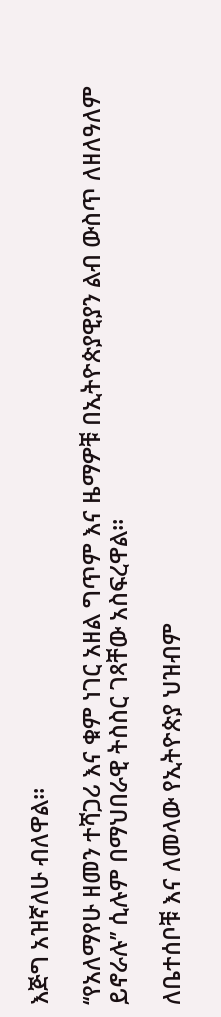እጅግ አዝኛለሁ ብለዋል፡፡

‘‘የአለማየሁ ዘመን ተሻጋሪ እና ቁም ነገር አዘል ግጥም እና ዜማዎቹ በኢትዮጵያዊያን ልብ ውስጥ ለዘለዓለም ይኖራሉ’’ ሲሉም በማህበራዊ ትስስር ገጻቸው አስፍረዋል፡፡

ለቤተሰቦቹ እና ለመላው የኢትዮጵያ ህዝብም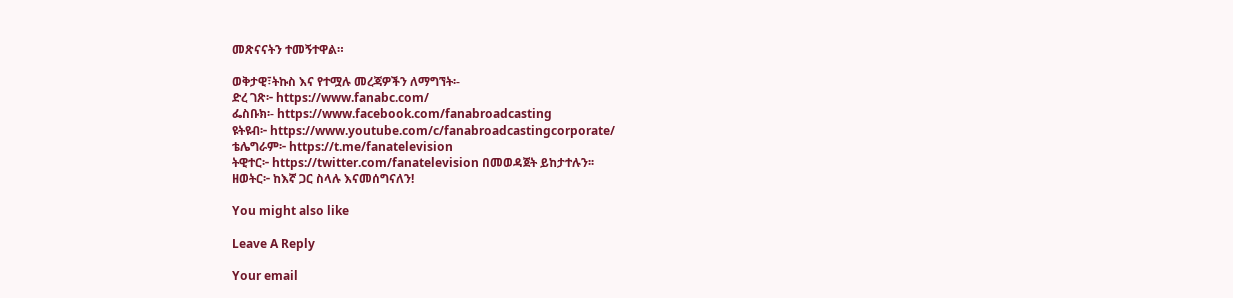መጽናናትን ተመኝተዋል።

ወቅታዊ፣ትኩስ እና የተሟሉ መረጃዎችን ለማግኘት፡-
ድረ ገጽ፦ https://www.fanabc.com/
ፌስቡክ፡- https://www.facebook.com/fanabroadcasting
ዩትዩብ፦ https://www.youtube.com/c/fanabroadcastingcorporate/
ቴሌግራም፦ https://t.me/fanatelevision
ትዊተር፦ https://twitter.com/fanatelevision በመወዳጀት ይከታተሉን፡፡
ዘወትር፦ ከእኛ ጋር ስላሉ እናመሰግናለን!

You might also like

Leave A Reply

Your email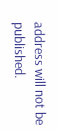address will not be published.